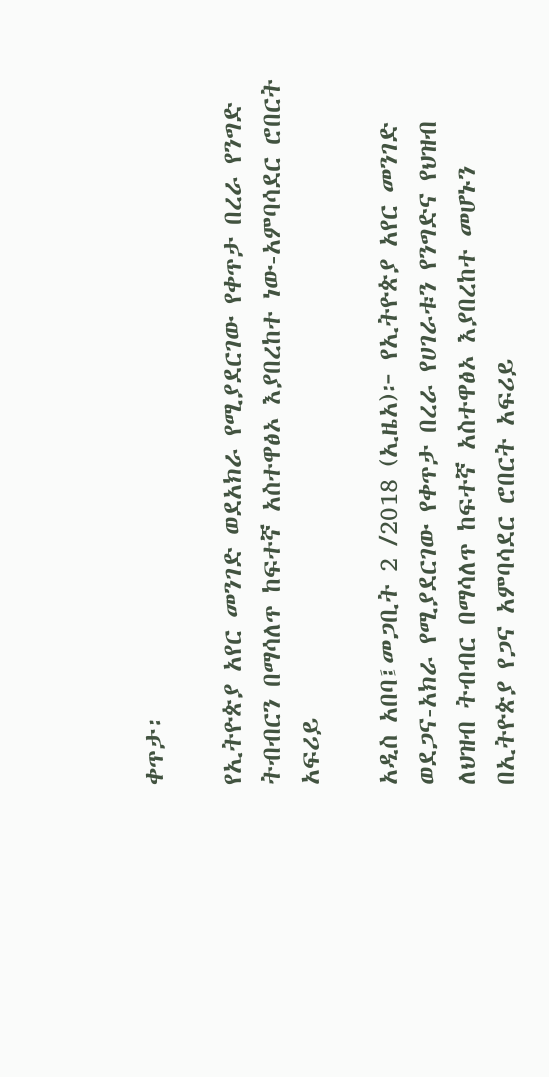ቀጥታ፡

የኢትዮጵያ አየር መንገድ ወደአክራ የሚያደርገው የቀጥታ በረራ የንግድ ትብብርን በማሳለጥ ከፍተኛ አስተዋፅኦ እያበረከተ ነው-አምባሳደር ሮበርት አፍሪይ

አዲስ አበባ፤መጋቢት 2 /2018 (ኢዜአ)፦ የኢትዮጵያ አየር መንገድ ወደጋና-አክራ የሚያደርገው የቀጥታ በረራ የሀገራቱን የንግድና የህዝብ ለህዝብ ትብብር በማሳለጥ ከፍተኛ አስተዋፅኦ እያበረከተ መሆኑን በኢትዮጵያ የጋና አምባሳደር ሮበርት አፍሪይ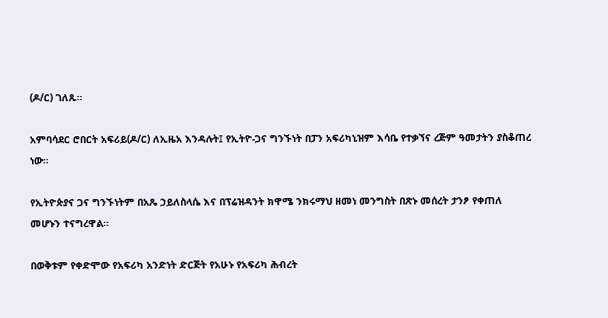(ዶ/ር) ገለጹ።

አምባሳደር ሮበርት አፍሪይ(ዶ/ር) ለኢዜአ እንዳሉት፤ የኢትዮ-ጋና ግንኙነት በፓን አፍሪካኒዝም እሳቤ የተቃኘና ረጅም ዓመታትን ያስቆጠረ ነው።

የኢትዮጵያና ጋና ግንኙነትም በአጼ ኃይለስላሴ እና በፕሬዝዳንት ክዋሜ ንክሩማህ ዘመነ መንግስት በጽኑ መሰረት ታንፆ የቀጠለ መሆኑን ተናግረዋል።

በወቅቱም የቀድሞው የአፍሪካ አንድነት ድርጅት የአሁኑ የአፍሪካ ሕብረት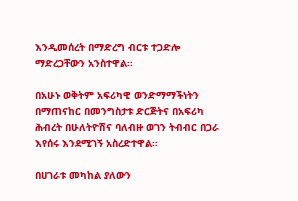እንዲመሰረት በማድረግ ብርቱ ተጋድሎ ማድረጋቸውን አንስተዋል።

በአሁኑ ወቅትም አፍሪካዊ ወንድማማችነትን በማጠናከር በመንግስታቱ ድርጅትና በአፍሪካ ሕብረት በሁለትዮሽና ባለብዙ ወገን ትብብር በጋራ እየሰሩ እንደሚገኝ አስረድተዋል።

በሀገራቱ መካከል ያለውን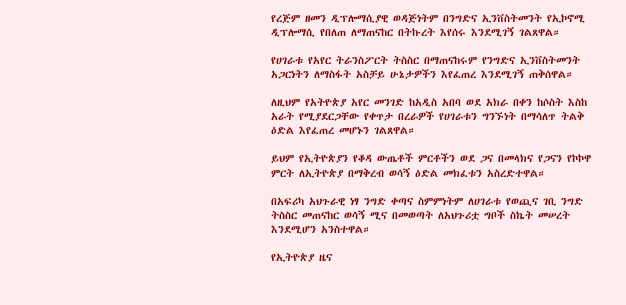የረጅም ዘመን ዲፕሎማሲያዊ ወዳጅነትም በንግድና ኢንቨስትመንት የኢኮኖሚ ዲፕሎማሲ የበለጠ ለማጠናከር በትኩረት እየሰሩ እንደሚገኝ ገልጸዋል።

የሀገራቱ የአየር ትራንስፖርት ትስስር በማጠናከሩም የንግድና ኢንቨስትመንት አጋርነትን ለማስፋት አስቻይ ሁኔታዎችን እየፈጠረ እንደሚገኝ ጠቅሰዋል።

ለዚህም የአትዮጵያ አየር መንገድ ከአዲስ አበባ ወደ አክራ በቀን ከሶስት እስከ አራት የሚያደርጋቸው የቀጥታ በረራዎች የሀገራቱን ግንኙነት በማሳለጥ ትልቅ ዕድል እየፈጠረ መሆኑን ገልጸዋል።

ይህም የኢትዮጵያን የቆዳ ውጤቶች ምርቶችን ወደ ጋና በመላክና የጋናን የኮኮዋ ምርት ለኢትዮጵያ በማቅረብ ወሳኝ ዕድል መክፈቱን አስረድተዋል።

በአፍሪካ አህጉራዊ ነፃ ንግድ ቀጣና ስምምነትም ለሀገራቱ የወጪና ገቢ ንግድ ትስስር መጠናከር ወሳኝ ሚና በመወጣት ለአህጉሪቷ ግቦች ስኬት መሠረት እንደሚሆን አንስተዋል።

የኢትዮጵያ ዜና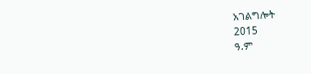አገልግሎት
2015
ዓ.ም